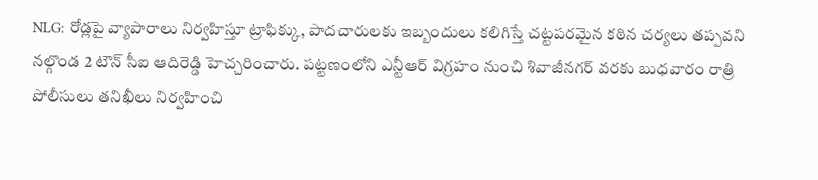NLG: రోడ్లపై వ్యాపారాలు నిర్వహిస్తూ ట్రాఫిక్కు, పాదచారులకు ఇబ్బందులు కలిగిస్తే చట్టపరమైన కఠిన చర్యలు తప్పవని నల్గొండ 2 టౌన్ సీఐ ఆదిరెడ్డి హెచ్చరించారు. పట్టణంలోని ఎన్టీఆర్ విగ్రహం నుంచి శివాజీనగర్ వరకు బుధవారం రాత్రి పోలీసులు తనిఖీలు నిర్వహించి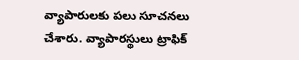వ్యాపారులకు పలు సూచనలు చేశారు. వ్యాపారస్థులు ట్రాఫిక్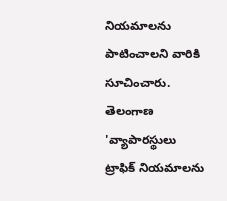నియమాలను పాటించాలని వారికి సూచించారు.
తెలంగాణ
'వ్యాపారస్థులు ట్రాఫిక్ నియమాలను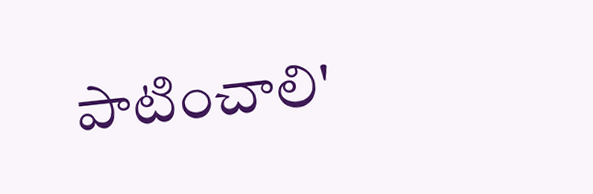పాటించాలి'